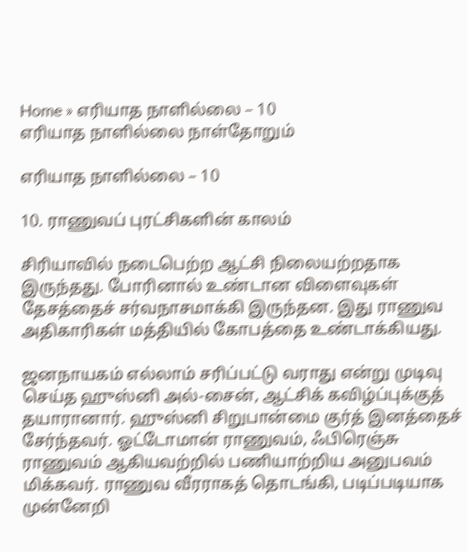Home » எரியாத நாளில்லை – 10
எரியாத நாளில்லை நாள்தோறும்

எரியாத நாளில்லை – 10

10. ராணுவப் புரட்சிகளின் காலம்

சிரியாவில் நடைபெற்ற ஆட்சி நிலையற்றதாக இருந்தது. போரினால் உண்டான விளைவுகள் தேசத்தைச் சர்வநாசமாக்கி இருந்தன. இது ராணுவ அதிகாரிகள் மத்தியில் கோபத்தை உண்டாக்கியது.

ஜனநாயகம் எல்லாம் சரிப்பட்டு வராது என்று முடிவு செய்த ஹுஸ்னி அல்-சைன், ஆட்சிக் கவிழ்ப்புக்குத் தயாரானார். ஹுஸ்னி சிறுபான்மை குர்த் இனத்தைச் சேர்ந்தவர். ஓட்டோமான் ராணுவம், ஃபிரெஞ்சு ராணுவம் ஆகியவற்றில் பணியாற்றிய அனுபவம் மிக்கவர். ராணுவ வீரராகத் தொடங்கி, படிப்படியாக முன்னேறி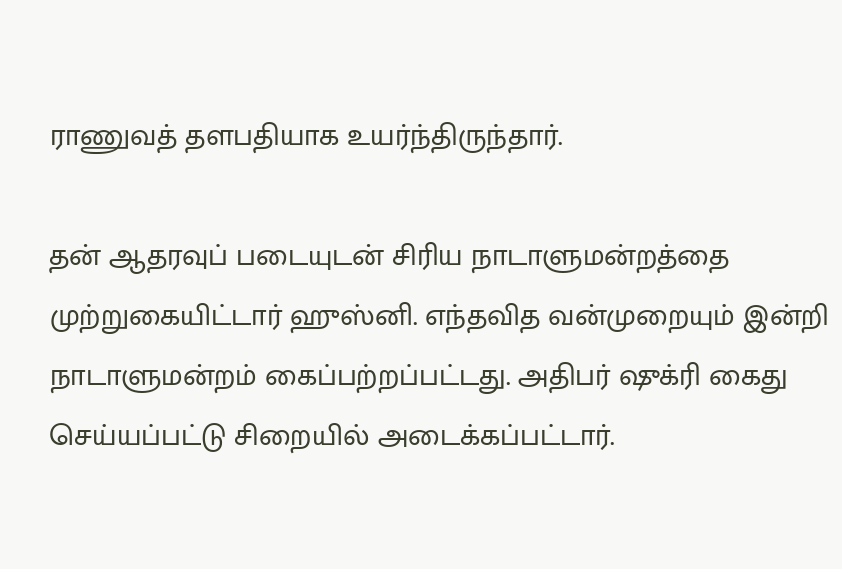ராணுவத் தளபதியாக உயர்ந்திருந்தார்.

தன் ஆதரவுப் படையுடன் சிரிய நாடாளுமன்றத்தை முற்றுகையிட்டார் ஹுஸ்னி. எந்தவித வன்முறையும் இன்றி நாடாளுமன்றம் கைப்பற்றப்பட்டது. அதிபர் ஷுக்ரி கைது செய்யப்பட்டு சிறையில் அடைக்கப்பட்டார்.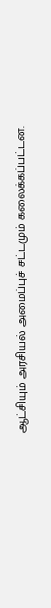ஆட்சியும் அரசியல் அமைப்புச் சட்டமும் கலைக்கப்பட்டன.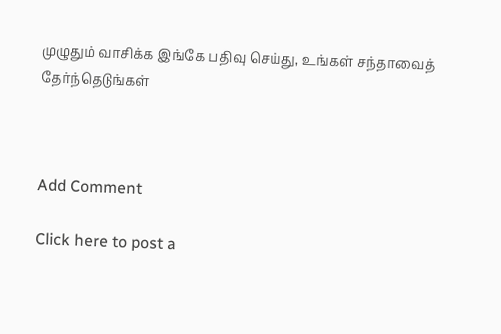முழுதும் வாசிக்க இங்கே பதிவு செய்து, உங்கள் சந்தாவைத் தேர்ந்தெடுங்கள்



Add Comment

Click here to post a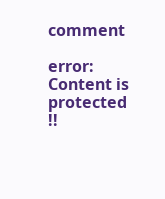comment

error: Content is protected !!